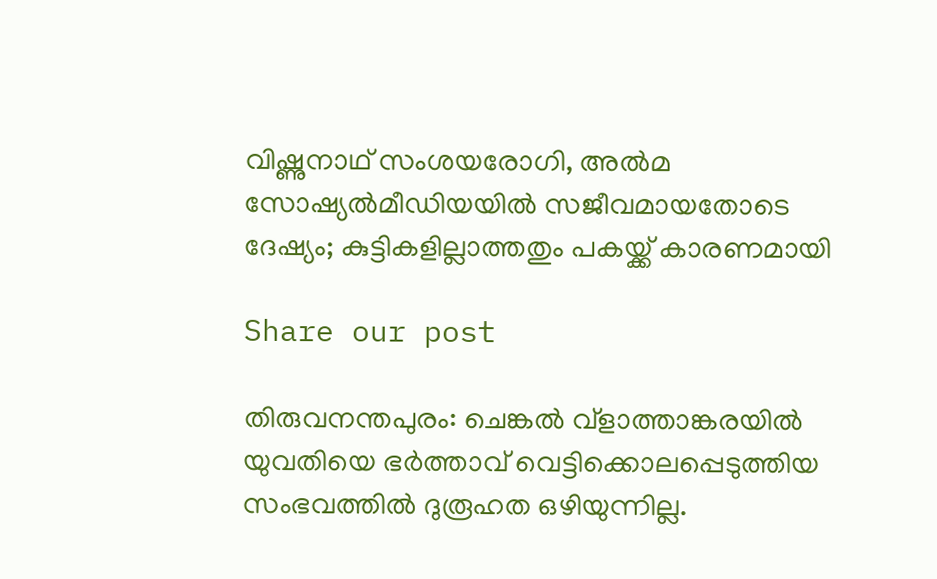വിഷ്ണുനാഥ് സംശയരോഗി, അൽമ സോഷ്യൽമീഡിയയിൽ സജീവമായതോടെ ദേഷ്യം; കുട്ടികളില്ലാത്തതും പകയ്ക്ക് കാരണമായി

Share our post

തിരുവനന്തപുരം: ചെങ്കൽ വ്‌ളാത്താങ്കരയിൽ യുവതിയെ ഭർത്താവ് വെട്ടിക്കൊലപ്പെടുത്തിയ സംഭവത്തിൽ ദുരൂഹത ഒഴിയുന്നില്ല.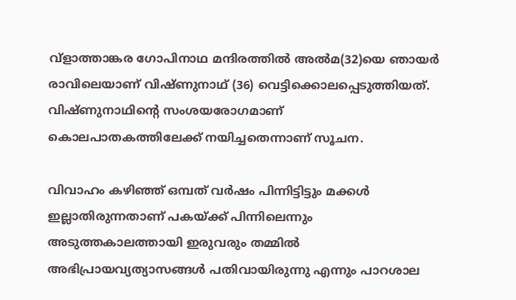വ്‌ളാത്താങ്കര ഗോപിനാഥ മന്ദിരത്തിൽ അൽമ(32)യെ ഞായർ രാവിലെയാണ് വിഷ്ണുനാഥ് (36) വെട്ടിക്കൊലപ്പെടുത്തിയത്. വിഷ്ണുനാഥിന്റെ സംശയരോഗമാണ് കൊലപാതകത്തിലേക്ക് നയിച്ചതെന്നാണ് സൂചന.

വിവാഹം കഴിഞ്ഞ് ഒമ്പത് വർഷം പിന്നിട്ടിട്ടും മക്കൾ ഇല്ലാതിരുന്നതാണ് പകയ്ക്ക് പിന്നിലെന്നും അടുത്തകാലത്തായി ഇരുവരും തമ്മിൽ അഭിപ്രായവ്യത്യാസങ്ങൾ പതിവായിരുന്നു എന്നും പാറശാല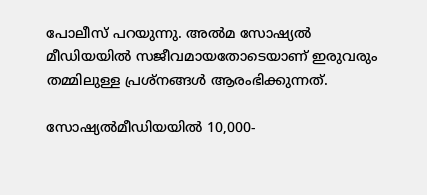പോലീസ് പറയുന്നു. അൽമ സോഷ്യൽ മീഡിയയിൽ സജീവമായതോടെയാണ് ഇരുവരും തമ്മിലുള്ള പ്രശ്‌നങ്ങൾ ആരംഭിക്കുന്നത്.

സോഷ്യൽമീഡിയയിൽ 10,000-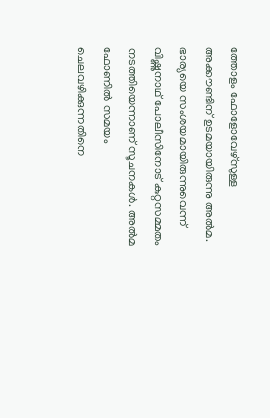ത്തോളം ഫോളോവേഴ്‌സുള്ള അക്കൗണ്ടിന് ഉടമയായിരുന്നു അൽമ. ഭാര്യയെ സംശയമായിരുന്നുവെന്ന് വിഷ്ണുനാഥ് പോലീസിനോട് കുറ്റസമ്മതം നടത്തിയെന്നാണ് സൂചനകൾ. അൽമ ഫോണിൽ സമയം ചെലവഴിക്കുന്നതിനെ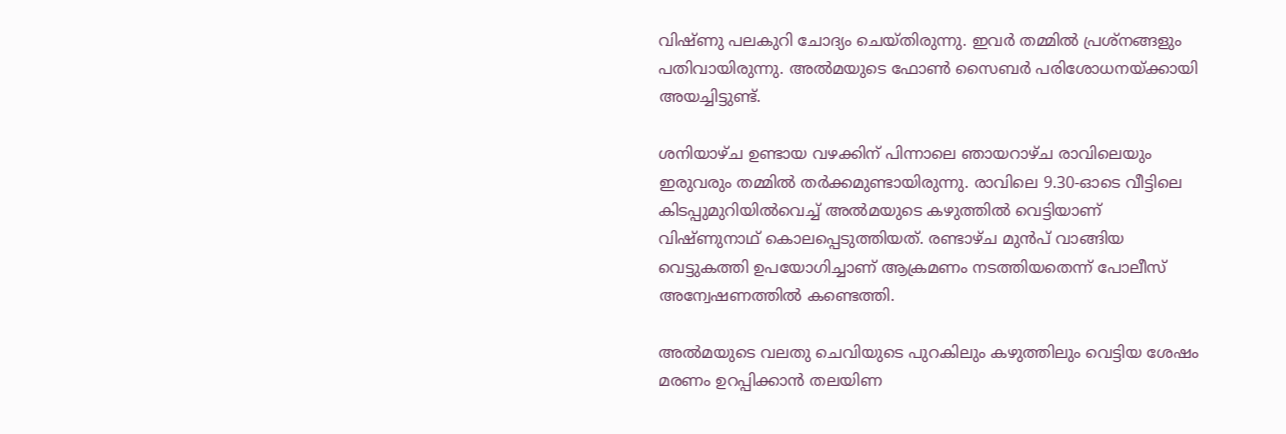വിഷ്ണു പലകുറി ചോദ്യം ചെയ്തിരുന്നു. ഇവർ തമ്മിൽ പ്രശ്‌നങ്ങളും പതിവായിരുന്നു. അൽമയുടെ ഫോൺ സൈബർ പരിശോധനയ്ക്കായി അയച്ചിട്ടുണ്ട്.

ശനിയാഴ്ച ഉണ്ടായ വഴക്കിന് പിന്നാലെ ഞായറാഴ്ച രാവിലെയും ഇരുവരും തമ്മിൽ തർക്കമുണ്ടായിരുന്നു. രാവിലെ 9.30-ഓടെ വീട്ടിലെ കിടപ്പുമുറിയിൽവെച്ച് അൽമയുടെ കഴുത്തിൽ വെട്ടിയാണ് വിഷ്ണുനാഥ് കൊലപ്പെടുത്തിയത്. രണ്ടാഴ്ച മുൻപ് വാങ്ങിയ വെട്ടുകത്തി ഉപയോഗിച്ചാണ് ആക്രമണം നടത്തിയതെന്ന് പോലീസ് അന്വേഷണത്തിൽ കണ്ടെത്തി.

അൽമയുടെ വലതു ചെവിയുടെ പുറകിലും കഴുത്തിലും വെട്ടിയ ശേഷം മരണം ഉറപ്പിക്കാൻ തലയിണ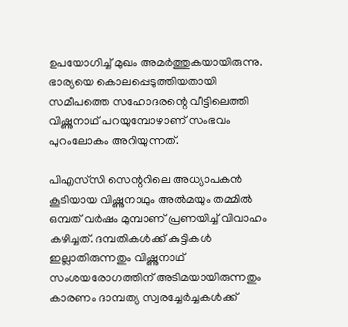ഉപയോഗിച്ച് മുഖം അമർത്തുകയായിരുന്നു. ഭാര്യയെ കൊലപ്പെടുത്തിയതായി സമീപത്തെ സഹോദരന്റെ വീട്ടിലെത്തി വിഷ്ണുനാഥ് പറയുമ്പോഴാണ് സംഭവം പുറംലോകം അറിയുന്നത്.

പിഎസ്‌സി സെന്ററിലെ അധ്യാപകൻ കൂടിയായ വിഷ്ണുനാഥും അൽമയും തമ്മിൽ ഒമ്പത് വർഷം മുമ്പാണ് പ്രണയിച്ച് വിവാഹം കഴിച്ചത്. ദമ്പതികൾക്ക് കുട്ടികൾ ഇല്ലാതിരുന്നതും വിഷ്ണുനാഥ് സംശയരോഗത്തിന് അടിമയായിരുന്നതും കാരണം ദാമ്പത്യ സ്വരച്ചേർച്ചകൾക്ക്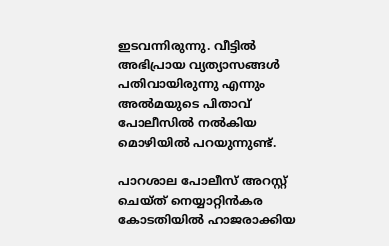ഇടവന്നിരുന്നു. വീട്ടിൽ അഭിപ്രായ വ്യത്യാസങ്ങൾ പതിവായിരുന്നു എന്നും അൽമയുടെ പിതാവ് പോലീസിൽ നൽകിയ മൊഴിയിൽ പറയുന്നുണ്ട്.

പാറശാല പോലീസ് അറസ്റ്റ് ചെയ്ത് നെയ്യാറ്റിൻകര കോടതിയിൽ ഹാജരാക്കിയ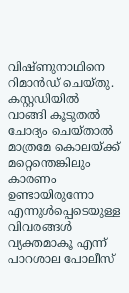വിഷ്ണുനാഥിനെ റിമാൻഡ് ചെയ്തു. കസ്റ്റഡിയിൽ വാങ്ങി കൂടുതൽ ചോദ്യം ചെയ്താൽ മാത്രമേ കൊലയ്ക്ക് മറ്റെന്തെങ്കിലും കാരണം ഉണ്ടായിരുന്നോ എന്നുൾപ്പെടെയുള്ള വിവരങ്ങൾ വ്യക്തമാകൂ എന്ന് പാറശാല പോലീസ്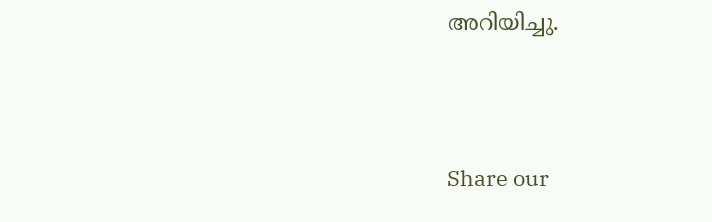അറിയിച്ചു.




Share our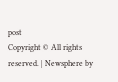post
Copyright © All rights reserved. | Newsphere by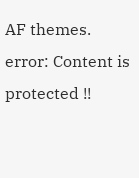AF themes.
error: Content is protected !!